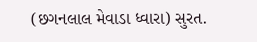(છગનલાલ મેવાડા ધ્વારા) સુરત.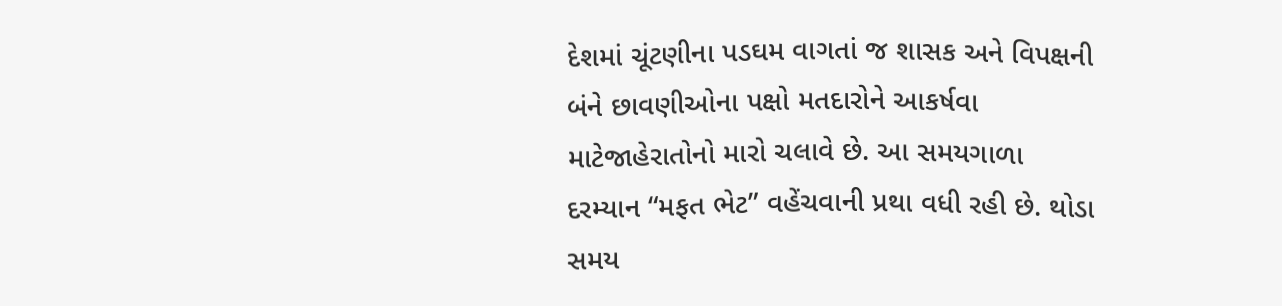દેશમાં ચૂંટણીના પડઘમ વાગતાં જ શાસક અને વિપક્ષની બંને છાવણીઓના પક્ષો મતદારોને આકર્ષવા માટેજાહેરાતોનો મારો ચલાવે છે. આ સમયગાળા દરમ્યાન “મફત ભેટ” વહેંચવાની પ્રથા વધી રહી છે. થોડા સમય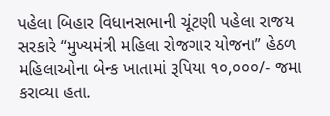પહેલા બિહાર વિધાનસભાની ચૂંટણી પહેલા રાજય સરકારે “મુખ્યમંત્રી મહિલા રોજગાર યોજના” હેઠળ મહિલાઓના બેન્ક ખાતામાં રૂપિયા ૧૦,૦૦૦/- જમા કરાવ્યા હતા.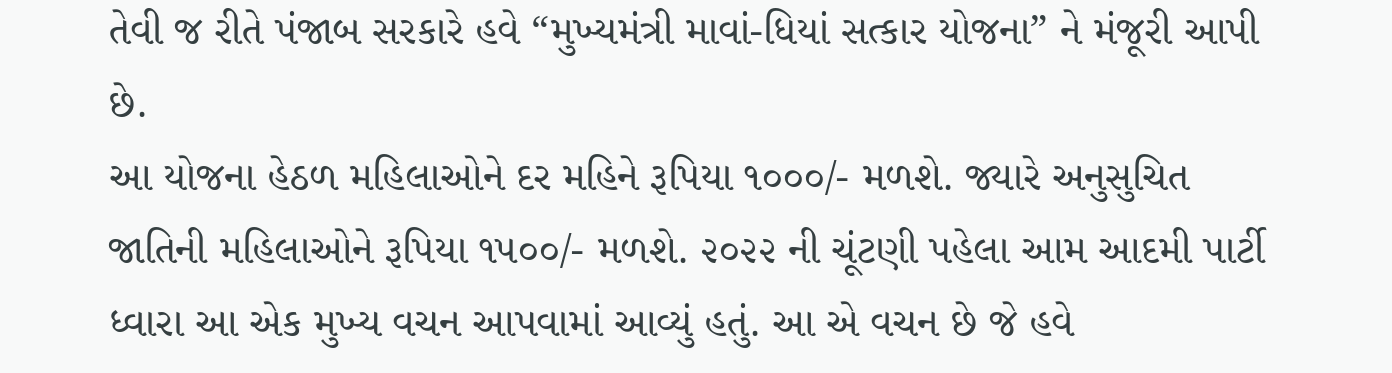તેવી જ રીતે પંજાબ સરકારે હવે “મુખ્યમંત્રી માવાં-ધિયાં સત્કાર યોજના” ને મંજૂરી આપી છે.
આ યોજના હેઠળ મહિલાઓને દર મહિને રૂપિયા ૧૦૦૦/- મળશે. જ્યારે અનુસુચિત જાતિની મહિલાઓને રૂપિયા ૧૫૦૦/- મળશે. ૨૦૨૨ ની ચૂંટણી પહેલા આમ આદમી પાર્ટી ધ્વારા આ એક મુખ્ય વચન આપવામાં આવ્યું હતું. આ એ વચન છે જે હવે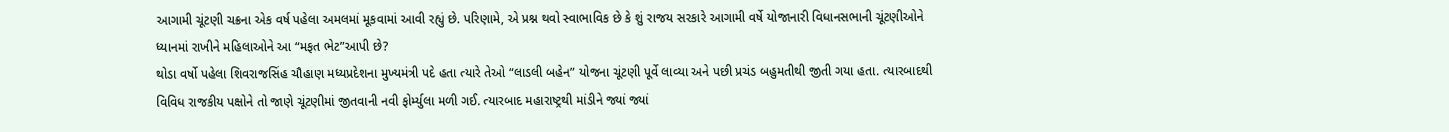આગામી ચૂંટણી ચક્રના એક વર્ષ પહેલા અમલમાં મૂકવામાં આવી રહ્યું છે. પરિણામે, એ પ્રશ્ન થવો સ્વાભાવિક છે કે શું રાજય સરકારે આગામી વર્ષે યોજાનારી વિધાનસભાની ચૂંટણીઓને ધ્યાનમાં રાખીને મહિલાઓને આ “મફત ભેટ”આપી છે?
થોડા વર્ષો પહેલા શિવરાજસિંહ ચૌહાણ મધ્યપ્રદેશના મુખ્યમંત્રી પદે હતા ત્યારે તેઓ “લાડલી બહેન” યોજના ચૂંટણી પૂર્વે લાવ્યા અને પછી પ્રચંડ બહુમતીથી જીતી ગયા હતા. ત્યારબાદથી વિવિધ રાજકીય પક્ષોને તો જાણે ચૂંટણીમાં જીતવાની નવી ફોર્મ્યુલા મળી ગઈ. ત્યારબાદ મહારાષ્ટ્રથી માંડીને જ્યાં જ્યાં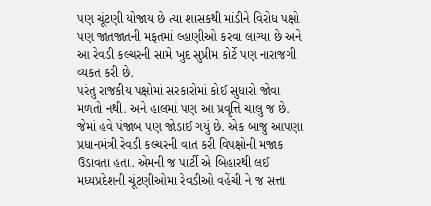પણ ચૂંટણી યોજાય છે ત્યા શાસકથી માંડીને વિરોધ પક્ષો પણ જાતજાતની મફતમાં લ્હાણીઓ કરવા લાગ્યા છે અને આ રેવડી કલ્ચરની સામે ખુદ સુપ્રીમ કોર્ટે પણ નારાજગી વ્યકત કરી છે.
પરંતુ રાજકીય પક્ષોમાં સરકારોમાં કોઈ સુધારો જોવા મળતો નથી. અને હાલમાં પણ આ પ્રવૃત્તિ ચાલુ જ છે. જેમાં હવે પંજાબ પણ જોડાઈ ગયું છે. એક બાજુ આપણા પ્રધાનમંત્રી રેવડી કલ્ચરની વાત કરી વિપક્ષોની મજાક ઉડાવતા હતા. એમની જ પાર્ટી એ બિહારથી લઈ મધ્યપ્રદેશની ચૂંટણીઓમા રેવડીઓ વહેંચી ને જ સત્તા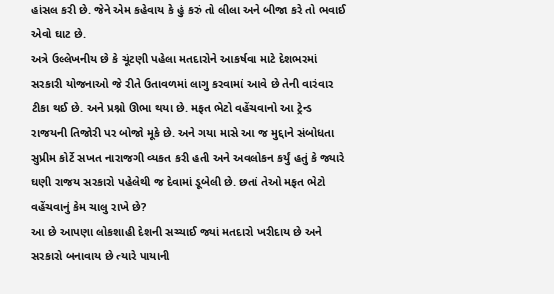હાંસલ કરી છે. જેને એમ કહેવાય કે હું કરું તો લીલા અને બીજા કરે તો ભવાઈ એવો ઘાટ છે.
અત્રે ઉલ્લેખનીય છે કે ચૂંટણી પહેલા મતદારોને આકર્ષવા માટે દેશભરમાં સરકારી યોજનાઓ જે રીતે ઉતાવળમાં લાગુ કરવામાં આવે છે તેની વારંવાર ટીકા થઈ છે. અને પ્રશ્નો ઊભા થયા છે. મફત ભેટો વહેંચવાનો આ ટ્રેન્ડ રાજયની તિજોરી પર બોજો મૂકે છે. અને ગયા માસે આ જ મુદ્દાને સંબોધતા સુપ્રીમ કોર્ટે સખત નારાજગી વ્યકત કરી હતી અને અવલોકન કર્યું હતું કે જ્યારે ઘણી રાજય સરકારો પહેલેથી જ દેવામાં ડૂબેલી છે. છતાં તેઓ મફત ભેટો વહેંચવાનું કેમ ચાલુ રાખે છે?
આ છે આપણા લોકશાહી દેશની સચ્ચાઈ જ્યાં મતદારો ખરીદાય છે અને સરકારો બનાવાય છે ત્યારે પાયાની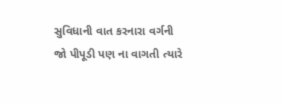સુવિધાની વાત કરનારા વર્ગની જો પીપૂડી પણ ના વાગતી ત્યારે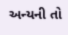અન્યની તો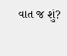વાત જ શું?